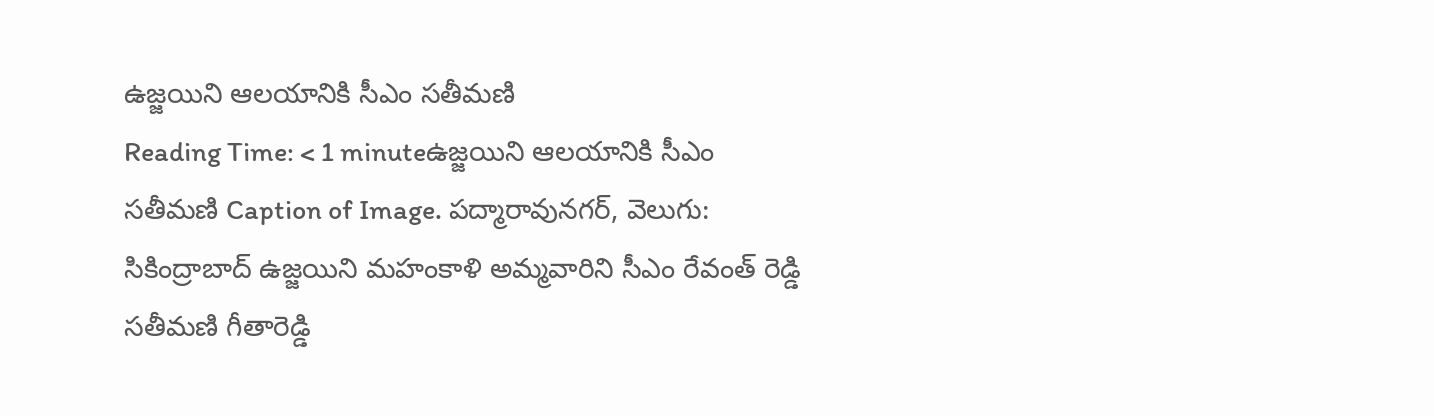ఉజ్జయిని ఆలయానికి సీఎం సతీమణి
Reading Time: < 1 minuteఉజ్జయిని ఆలయానికి సీఎం సతీమణి Caption of Image. పద్మారావునగర్, వెలుగు: సికింద్రాబాద్ ఉజ్జయిని మహంకాళి అమ్మవారిని సీఎం రేవంత్ రెడ్డి సతీమణి గీతారెడ్డి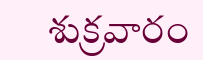శుక్రవారం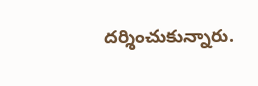దర్శించుకున్నారు.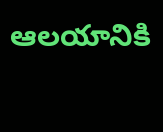ఆలయానికి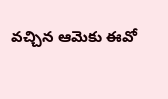వచ్చిన ఆమెకు ఈవో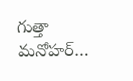గుత్తా మనోహర్…